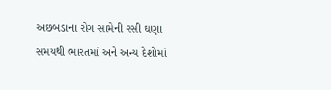અછબડાના રોગ સામેની રસી ઘણા સમયથી ભારતમાં અને અન્ય દેશોમાં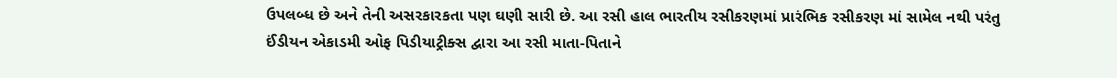ઉપલબ્ધ છે અને તેની અસરકારકતા પણ ઘણી સારી છે. આ રસી હાલ ભારતીય રસીકરણમાં પ્રારંભિક રસીકરણ માં સામેલ નથી પરંતુ ઈંડીયન એકાડમી ઓફ પિડીયાટ્રીક્સ દ્વારા આ રસી માતા-પિતાને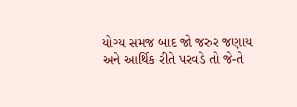યોગ્ય સમજ બાદ જો જરુર જણાય અને આર્થિક રીતે પરવડે તો જે-તે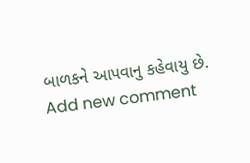બાળકને આપવાનુ કહેવાયુ છે.
Add new comment